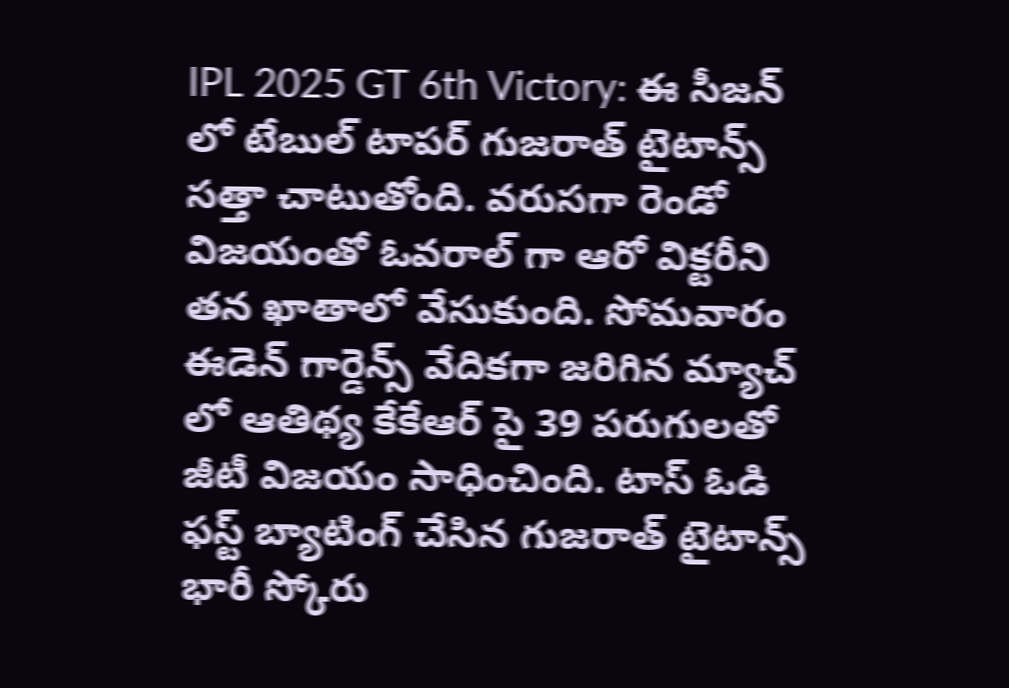IPL 2025 GT 6th Victory: ఈ సీజన్ లో టేబుల్ టాపర్ గుజరాత్ టైటాన్స్ సత్తా చాటుతోంది. వరుసగా రెండో విజయంతో ఓవరాల్ గా ఆరో విక్టరీని తన ఖాతాలో వేసుకుంది. సోమవారం ఈడెన్ గార్డెన్స్ వేదికగా జరిగిన మ్యాచ్ లో ఆతిథ్య కేకేఆర్ పై 39 పరుగులతో జీటీ విజయం సాధించింది. టాస్ ఓడి ఫస్ట్ బ్యాటింగ్ చేసిన గుజరాత్ టైటాన్స్ భారీ స్కోరు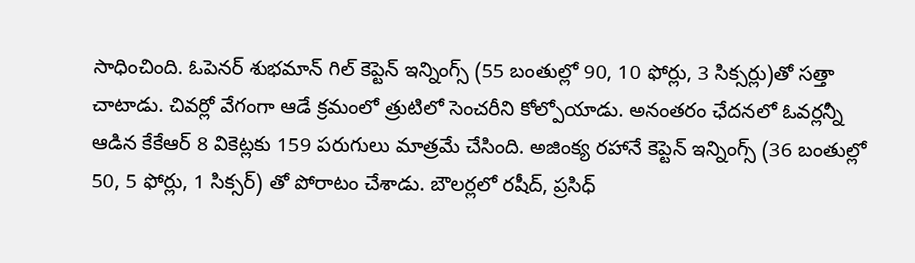సాధించింది. ఓపెనర్ శుభమాన్ గిల్ కెప్టెన్ ఇన్నింగ్స్ (55 బంతుల్లో 90, 10 ఫోర్లు, 3 సిక్సర్లు)తో సత్తా చాటాడు. చివర్లో వేగంగా ఆడే క్రమంలో త్రుటిలో సెంచరీని కోల్పోయాడు. అనంతరం ఛేదనలో ఓవర్లన్నీ ఆడిన కేకేఆర్ 8 వికెట్లకు 159 పరుగులు మాత్రమే చేసింది. అజింక్య రహానే కెప్టెన్ ఇన్నింగ్స్ (36 బంతుల్లో 50, 5 ఫోర్లు, 1 సిక్సర్) తో పోరాటం చేశాడు. బౌలర్లలో రషీద్, ప్రసిధ్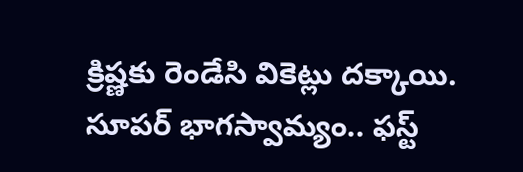క్రిష్ణకు రెండేసి వికెట్లు దక్కాయి.
సూపర్ భాగస్వామ్యం.. ఫస్ట్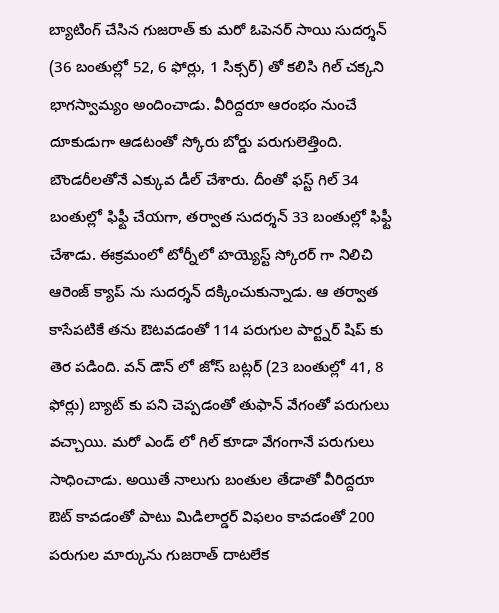బ్యాటింగ్ చేసిన గుజరాత్ కు మరో ఓపెనర్ సాయి సుదర్శన్ (36 బంతుల్లో 52, 6 ఫోర్లు, 1 సిక్సర్) తో కలిసి గిల్ చక్కని భాగస్వామ్యం అందించాడు. వీరిద్దరూ ఆరంభం నుంచే దూకుడుగా ఆడటంతో స్కోరు బోర్డు పరుగులెత్తింది. బౌండరీలతోనే ఎక్కువ డీల్ చేశారు. దీంతో ఫస్ట్ గిల్ 34 బంతుల్లో ఫిఫ్టీ చేయగా, తర్వాత సుదర్శన్ 33 బంతుల్లో ఫిఫ్టీ చేశాడు. ఈక్రమంలో టోర్నీలో హయ్యెస్ట్ స్కోరర్ గా నిలిచి ఆరెంజ్ క్యాప్ ను సుదర్శన్ దక్కించుకున్నాడు. ఆ తర్వాత కాసేపటికే తను ఔటవడంతో 114 పరుగుల పార్ట్నర్ షిప్ కు తెర పడింది. వన్ డౌన్ లో జోస్ బట్లర్ (23 బంతుల్లో 41, 8 ఫోర్లు) బ్యాట్ కు పని చెప్పడంతో తుఫాన్ వేగంతో పరుగులు వచ్చాయి. మరో ఎండ్ లో గిల్ కూడా వేగంగానే పరుగులు సాధించాడు. అయితే నాలుగు బంతుల తేడాతో వీరిద్దరూ ఔట్ కావడంతో పాటు మిడిలార్డర్ విఫలం కావడంతో 200 పరుగుల మార్కును గుజరాత్ దాటలేక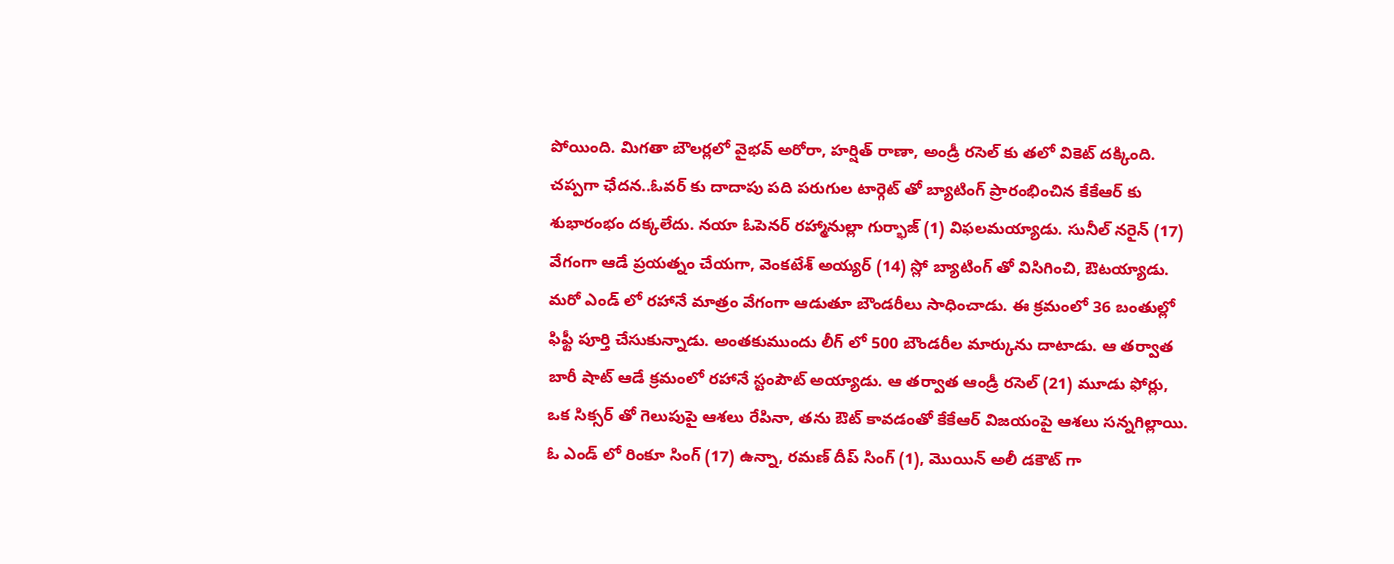పోయింది. మిగతా బౌలర్లలో వైభవ్ అరోరా, హర్షిత్ రాణా, అండ్రీ రసెల్ కు తలో వికెట్ దక్కింది.
చప్పగా ఛేదన..ఓవర్ కు దాదాపు పది పరుగుల టార్గెట్ తో బ్యాటింగ్ ప్రారంభించిన కేకేఆర్ కు శుభారంభం దక్కలేదు. నయా ఓపెనర్ రహ్మానుల్లా గుర్భాజ్ (1) విఫలమయ్యాడు. సునీల్ నరైన్ (17) వేగంగా ఆడే ప్రయత్నం చేయగా, వెంకటేశ్ అయ్యర్ (14) స్లో బ్యాటింగ్ తో విసిగించి, ఔటయ్యాడు. మరో ఎండ్ లో రహానే మాత్రం వేగంగా ఆడుతూ బౌండరీలు సాధించాడు. ఈ క్రమంలో 36 బంతుల్లో ఫిఫ్టీ పూర్తి చేసుకున్నాడు. అంతకుముందు లీగ్ లో 500 బౌండరీల మార్కును దాటాడు. ఆ తర్వాత బారీ షాట్ ఆడే క్రమంలో రహానే స్టంపౌట్ అయ్యాడు. ఆ తర్వాత ఆండ్రీ రసెల్ (21) మూడు ఫోర్లు, ఒక సిక్సర్ తో గెలుపుపై ఆశలు రేపినా, తను ఔట్ కావడంతో కేకేఆర్ విజయంపై ఆశలు సన్నగిల్లాయి. ఓ ఎండ్ లో రింకూ సింగ్ (17) ఉన్నా, రమణ్ దీప్ సింగ్ (1), మొయిన్ అలీ డకౌట్ గా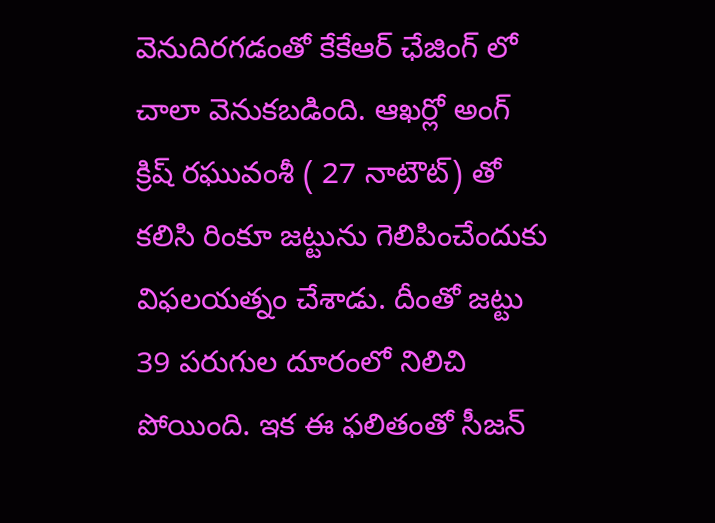వెనుదిరగడంతో కేకేఆర్ ఛేజింగ్ లో చాలా వెనుకబడింది. ఆఖర్లో అంగ్ క్రిష్ రఘువంశీ ( 27 నాటౌట్) తో కలిసి రింకూ జట్టును గెలిపించేందుకు విఫలయత్నం చేశాడు. దీంతో జట్టు 39 పరుగుల దూరంలో నిలిచి పోయింది. ఇక ఈ ఫలితంతో సీజన్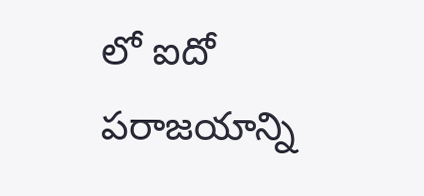లో ఐదో పరాజయాన్ని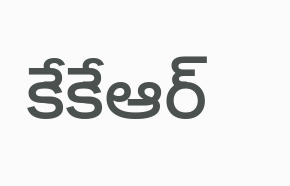కేకేఆర్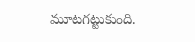మూటగట్టుకుంది.